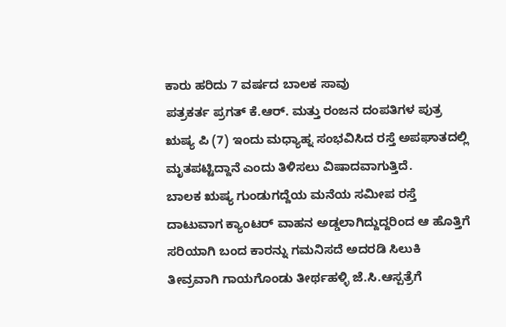ಕಾರು ಹರಿದು 7 ವರ್ಷದ ಬಾಲಕ ಸಾವು
ಪತ್ರಕರ್ತ ಪ್ರಗತ್ ಕೆ.ಆರ್. ಮತ್ತು ರಂಜನ ದಂಪತಿಗಳ ಪುತ್ರ ಋಷ್ಯ ಪಿ (7) ಇಂದು ಮಧ್ಯಾಹ್ನ ಸಂಭವಿಸಿದ ರಸ್ತೆ ಅಪಘಾತದಲ್ಲಿ ಮೃತಪಟ್ಟಿದ್ದಾನೆ ಎಂದು ತಿಳಿಸಲು ವಿಷಾದವಾಗುತ್ತಿದೆ.
ಬಾಲಕ ಋಷ್ಯ ಗುಂಡುಗದ್ದೆಯ ಮನೆಯ ಸಮೀಪ ರಸ್ತೆ ದಾಟುವಾಗ ಕ್ಯಾಂಟರ್ ವಾಹನ ಅಡ್ಡಲಾಗಿದ್ದುದ್ದರಿಂದ ಆ ಹೊತ್ತಿಗೆ ಸರಿಯಾಗಿ ಬಂದ ಕಾರನ್ನು ಗಮನಿಸದೆ ಅದರಡಿ ಸಿಲುಕಿ ತೀವ್ರವಾಗಿ ಗಾಯಗೊಂಡು ತೀರ್ಥಹಳ್ಳಿ ಜೆ.ಸಿ.ಆಸ್ಪತ್ರೆಗೆ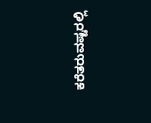ಕರೆತರುವಷ್ಟರಲ್ಲಿ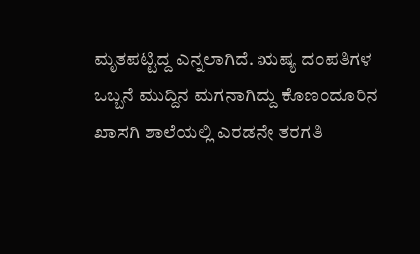ಮೃತಪಟ್ಟಿದ್ದ ಎನ್ನಲಾಗಿದೆ. ಋಷ್ಯ ದಂಪತಿಗಳ ಒಬ್ಬನೆ ಮುದ್ದಿನ ಮಗನಾಗಿದ್ದು ಕೊಣಂದೂರಿನ ಖಾಸಗಿ ಶಾಲೆಯಲ್ಲಿ ಎರಡನೇ ತರಗತಿ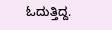ಓದುತ್ತಿದ್ದ.